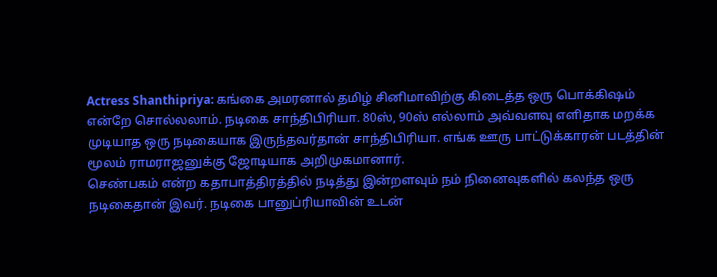Actress Shanthipriya: கங்கை அமரனால் தமிழ் சினிமாவிற்கு கிடைத்த ஒரு பொக்கிஷம் என்றே சொல்லலாம். நடிகை சாந்திபிரியா. 80ஸ், 90ஸ் எல்லாம் அவ்வளவு எளிதாக மறக்க முடியாத ஒரு நடிகையாக இருந்தவர்தான் சாந்திபிரியா. எங்க ஊரு பாட்டுக்காரன் படத்தின் மூலம் ராமராஜனுக்கு ஜோடியாக அறிமுகமானார்.
செண்பகம் என்ற கதாபாத்திரத்தில் நடித்து இன்றளவும் நம் நினைவுகளில் கலந்த ஒரு நடிகைதான் இவர். நடிகை பானுப்ரியாவின் உடன்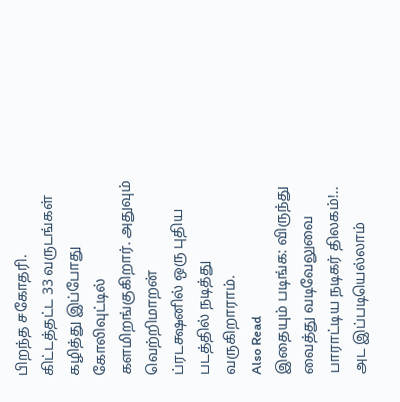பிறந்த சகோதரி. கிட்டத்தட்ட 33 வருடங்கள் கழித்து இப்போது கோலிவுட்டில் களமிறங்குகிறார். அதுவும் வெற்றிமாறன் ப்ரடக்ஷனில் ஒரு புதிய படத்தில் நடித்து வருகிறாராம்.
Also Read
இதையும் படிங்க: விருந்து வைத்து வடிவேலுவை பாராட்டிய நடிகர் திலகம்!.. அட இப்படியெல்லாம்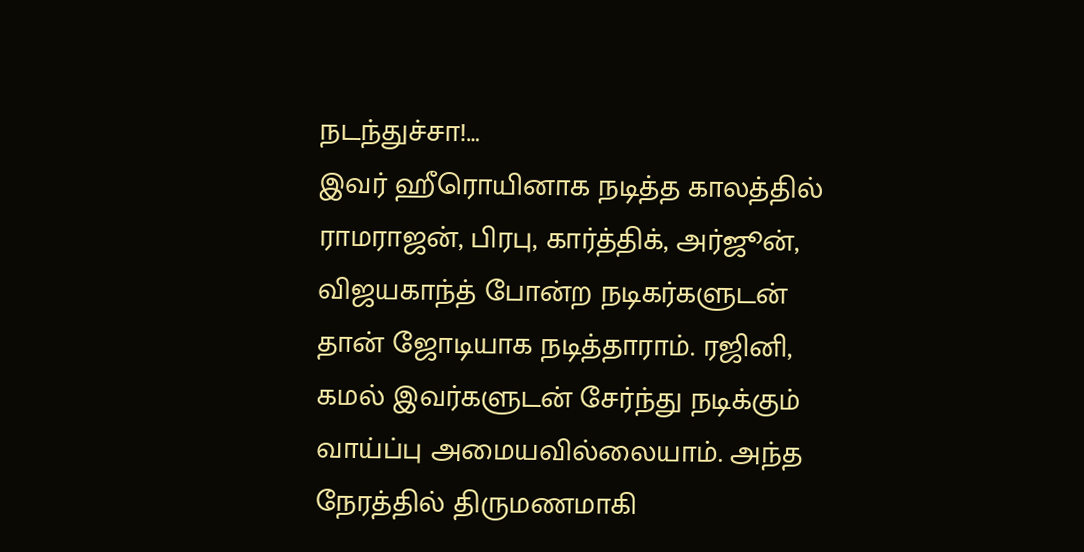நடந்துச்சா!…
இவர் ஹீரொயினாக நடித்த காலத்தில் ராமராஜன், பிரபு, கார்த்திக், அர்ஜூன், விஜயகாந்த் போன்ற நடிகர்களுடன் தான் ஜோடியாக நடித்தாராம். ரஜினி, கமல் இவர்களுடன் சேர்ந்து நடிக்கும் வாய்ப்பு அமையவில்லையாம். அந்த நேரத்தில் திருமணமாகி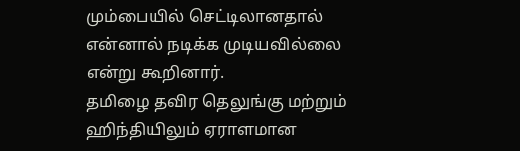மும்பையில் செட்டிலானதால் என்னால் நடிக்க முடியவில்லை என்று கூறினார்.
தமிழை தவிர தெலுங்கு மற்றும் ஹிந்தியிலும் ஏராளமான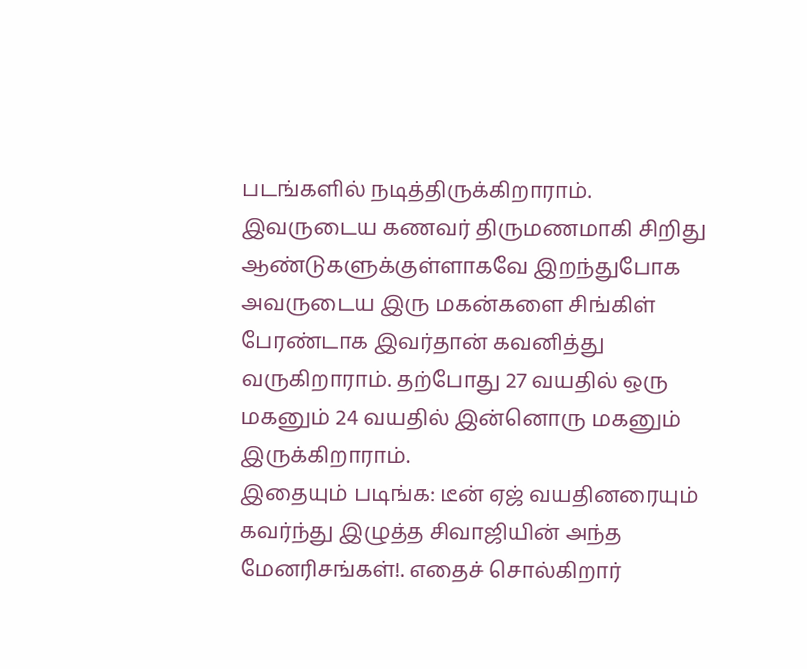படங்களில் நடித்திருக்கிறாராம். இவருடைய கணவர் திருமணமாகி சிறிது ஆண்டுகளுக்குள்ளாகவே இறந்துபோக அவருடைய இரு மகன்களை சிங்கிள் பேரண்டாக இவர்தான் கவனித்து வருகிறாராம். தற்போது 27 வயதில் ஒரு மகனும் 24 வயதில் இன்னொரு மகனும் இருக்கிறாராம்.
இதையும் படிங்க: டீன் ஏஜ் வயதினரையும் கவர்ந்து இழுத்த சிவாஜியின் அந்த மேனரிசங்கள்!. எதைச் சொல்கிறார்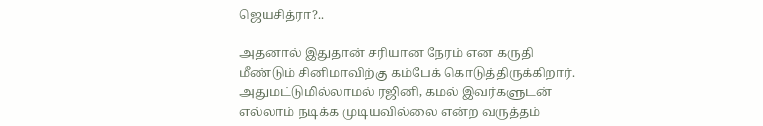ஜெயசித்ரா?..

அதனால் இதுதான் சரியான நேரம் என கருதி மீண்டும் சினிமாவிற்கு கம்பேக் கொடுத்திருக்கிறார். அதுமட்டுமில்லாமல் ரஜினி, கமல் இவர்களுடன் எல்லாம் நடிக்க முடியவில்லை என்ற வருத்தம்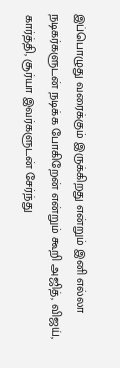இப்பொழுது வரைக்கும் இருக்கிறது என்றும் இனி எல்லா நடிகர்களுடன் நடிக்க போகிறேன் என்றும் கூறி அஜித், விஜய், கார்த்தி, சூர்யா இவர்களுடன் சேர்ந்து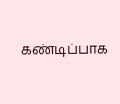கண்டிப்பாக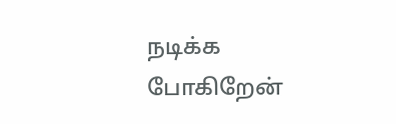நடிக்க போகிறேன்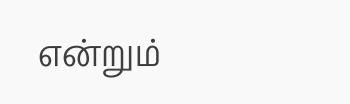என்றும்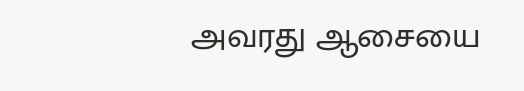அவரது ஆசையை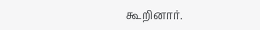கூறினார்.